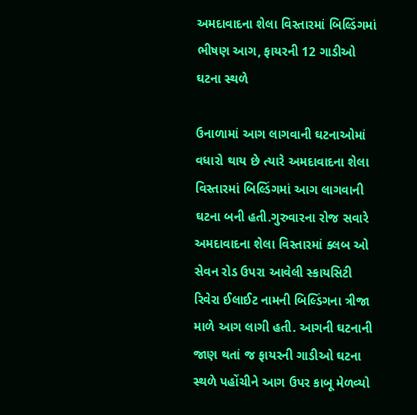અમદાવાદના શેલા વિસ્તારમાં બિલ્ડિંગમાં ભીષણ આગ, ફાયરની 12 ગાડીઓ ઘટના સ્થળે

ઉનાળામાં આગ લાગવાની ઘટનાઓમાં વધારો થાય છે ત્યારે અમદાવાદના શેલા વિસ્તારમાં બિલ્ડિંગમાં આગ લાગવાની ઘટના બની હતી.ગુરુવારના રોજ સવારે અમદાવાદના શેલા વિસ્તારમાં ક્લબ ઓ સેવન રોડ ઉપરા આવેલી સ્કાયસિટી રિવેરા ઈલાઈટ નામની બિલ્ડિંગના ત્રીજા માળે આગ લાગી હતી. આગની ઘટનાની જાણ થતાં જ ફાયરની ગાડીઓ ઘટના સ્થળે પહોંચીને આગ ઉપર કાબૂ મેળવ્યો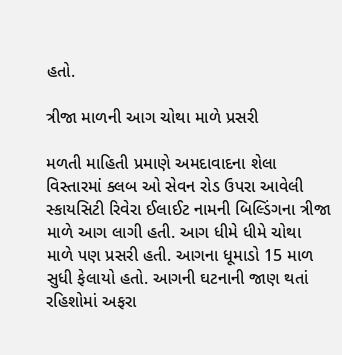હતો.

ત્રીજા માળની આગ ચોથા માળે પ્રસરી

મળતી માહિતી પ્રમાણે અમદાવાદના શેલા વિસ્તારમાં ક્લબ ઓ સેવન રોડ ઉપરા આવેલી સ્કાયસિટી રિવેરા ઈલાઈટ નામની બિલ્ડિંગના ત્રીજા માળે આગ લાગી હતી. આગ ધીમે ધીમે ચોથા માળે પણ પ્રસરી હતી. આગના ધૂમાડો 15 માળ સુધી ફેલાયો હતો. આગની ઘટનાની જાણ થતાં રહિશોમાં અફરા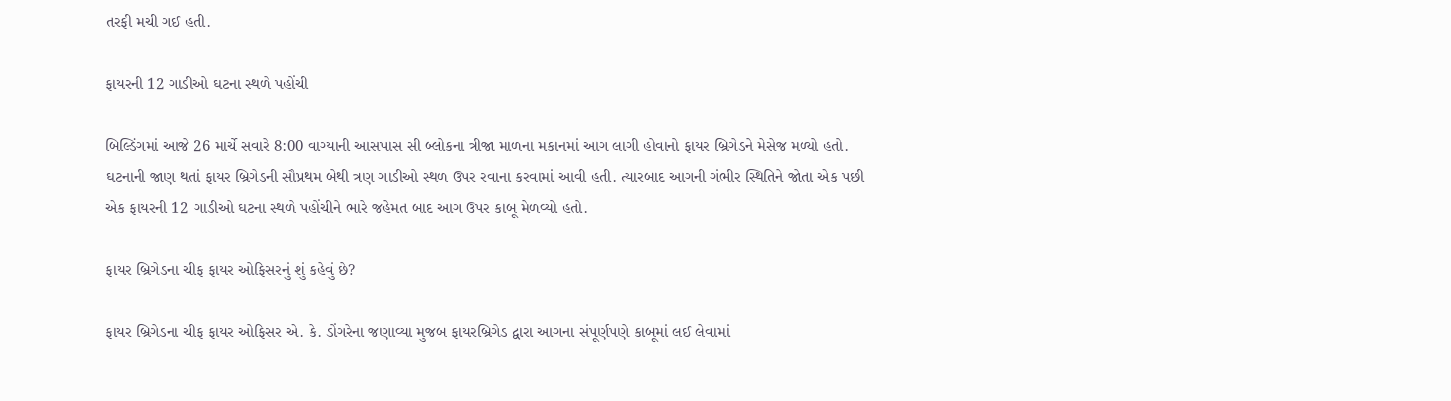તરફી મચી ગઈ હતી.

ફાયરની 12 ગાડીઓ ઘટના સ્થળે પહોંચી

બિલ્ડિંગમાં આજે 26 માર્ચે સવારે 8:00 વાગ્યાની આસપાસ સી બ્લોકના ત્રીજા માળના મકાનમાં આગ લાગી હોવાનો ફાયર બ્રિગેડને મેસેજ મળ્યો હતો. ઘટનાની જાણ થતાં ફાયર બ્રિગેડની સૌપ્રથમ બેથી ત્રણ ગાડીઓ સ્થળ ઉપર રવાના કરવામાં આવી હતી. ત્યારબાદ આગની ગંભીર સ્થિતિને જોતા એક પછી એક ફાયરની 12 ગાડીઓ ઘટના સ્થળે પહોંચીને ભારે જહેમત બાદ આગ ઉપર કાબૂ મેળવ્યો હતો.

ફાયર બ્રિગેડના ચીફ ફાયર ઓફિસરનું શું કહેવું છે?

ફાયર બ્રિગેડના ચીફ ફાયર ઓફિસર એ. કે. ડોંગરેના જણાવ્યા મુજબ ફાયરબ્રિગેડ દ્વારા આગના સંપૂર્ણપણે કાબૂમાં લઈ લેવામાં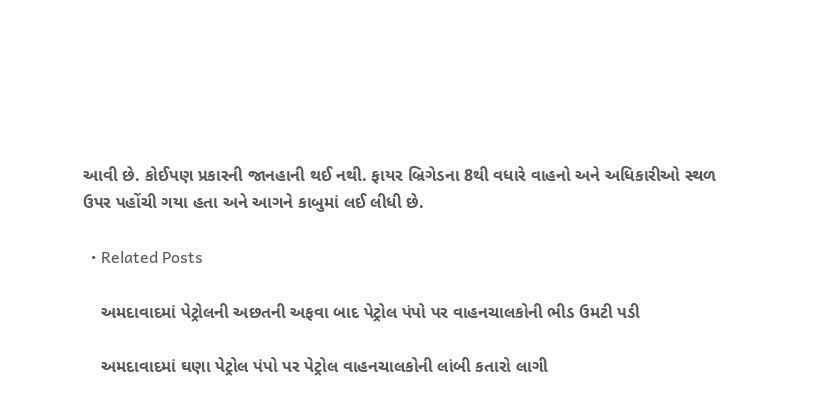આવી છે. કોઈપણ પ્રકારની જાનહાની થઈ નથી. ફાયર બ્રિગેડના 8થી વધારે વાહનો અને અધિકારીઓ સ્થળ ઉપર પહોંચી ગયા હતા અને આગને કાબુમાં લઈ લીધી છે.

  • Related Posts

    અમદાવાદમાં પેટ્રોલની અછતની અફવા બાદ પેટ્રોલ પંપો પર વાહનચાલકોની ભીડ ઉમટી પડી

    અમદાવાદમાં ઘણા પેટ્રોલ પંપો પર પેટ્રોલ વાહનચાલકોની લાંબી કતારો લાગી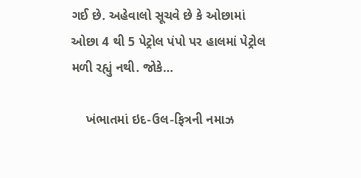ગઈ છે. અહેવાલો સૂચવે છે કે ઓછામાં ઓછા 4 થી 5 પેટ્રોલ પંપો પર હાલમાં પેટ્રોલ મળી રહ્યું નથી. જોકે…

    ખંભાતમાં ઇદ-ઉલ-ફિત્રની નમાઝ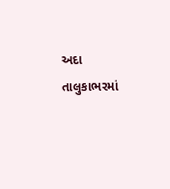અદા તાલુકાભરમાં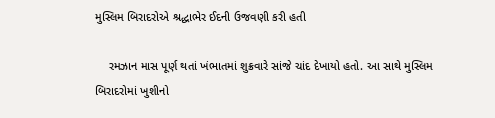મુસ્લિમ બિરાદરોએ શ્રદ્ધાભેર ઈદની ઉજવણી કરી હતી

    રમઝાન માસ પૂર્ણ થતાં ખંભાતમાં શુક્રવારે સાંજે ચાંદ દેખાયો હતો. આ સાથે મુસ્લિમ બિરાદરોમાં ખુશીનો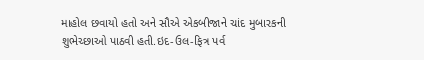માહોલ છવાયો હતો અને સૌએ એકબીજાને ચાંદ મુબારકની શુભેચ્છાઓ પાઠવી હતી.ઇદ-ઉલ-ફિત્ર પર્વ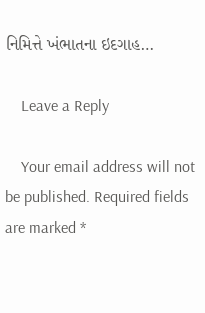નિમિત્તે ખંભાતના ઇદગાહ…

    Leave a Reply

    Your email address will not be published. Required fields are marked *